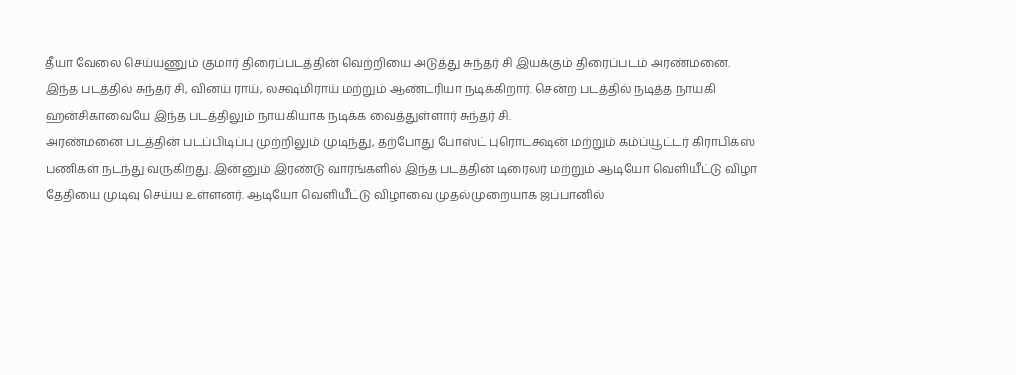தீயா வேலை செய்யணும் குமார் திரைப்படத்தின் வெற்றியை அடுத்து சுந்தர் சி இயக்கும் திரைப்படம் அரண்மனை.
இந்த படத்தில் சுந்தர் சி, வினய் ராய், லக்ஷ்மிராய் மற்றும் ஆண்ட்ரியா நடிக்கிறார். சென்ற படத்தில் நடித்த நாயகி ஹன்சிகாவையே இந்த படத்திலும் நாயகியாக நடிக்க வைத்துள்ளார் சுந்தர் சி.
அரண்மனை படத்தின் படப்பிடிப்பு முற்றிலும் முடிந்து, தற்போது போஸ்ட் புரொடக்ஷன் மற்றும் கம்ப்யூட்டர் கிராபிக்ஸ் பணிகள் நடந்து வருகிறது. இன்னும் இரண்டு வாரங்களில் இந்த படத்தின் டிரைலர் மற்றும் ஆடியோ வெளியீட்டு விழா தேதியை முடிவு செய்ய உள்ளனர். ஆடியோ வெளியீட்டு விழாவை முதல்முறையாக ஜப்பானில்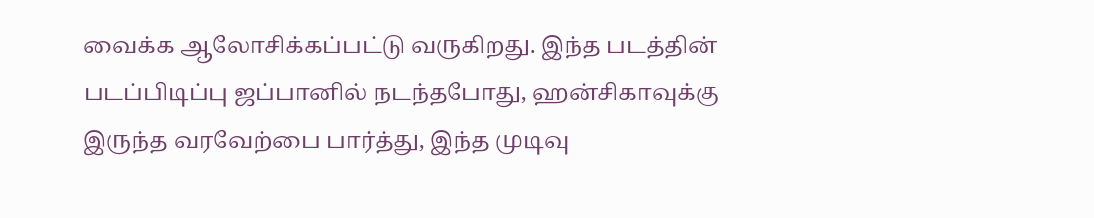வைக்க ஆலோசிக்கப்பட்டு வருகிறது. இந்த படத்தின் படப்பிடிப்பு ஜப்பானில் நடந்தபோது, ஹன்சிகாவுக்கு இருந்த வரவேற்பை பார்த்து, இந்த முடிவு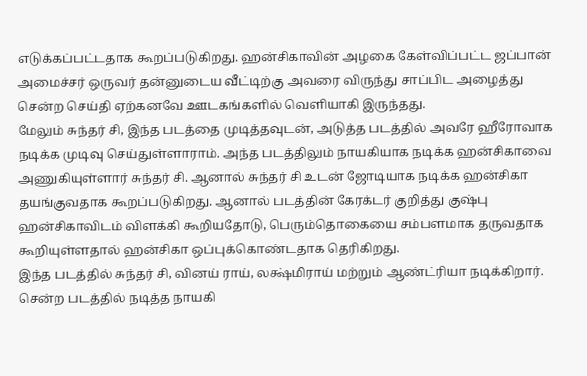எடுக்கப்பட்டதாக கூறப்படுகிறது. ஹன்சிகாவின் அழகை கேள்விப்பட்ட ஜப்பான் அமைச்சர் ஒருவர் தன்னுடைய வீட்டிற்கு அவரை விருந்து சாப்பிட அழைத்து சென்ற செய்தி ஏற்கனவே ஊடகங்களில் வெளியாகி இருந்தது.
மேலும் சுந்தர் சி, இந்த படத்தை முடித்தவுடன், அடுத்த படத்தில் அவரே ஹீரோவாக நடிக்க முடிவு செய்துள்ளாராம். அந்த படத்திலும் நாயகியாக நடிக்க ஹன்சிகாவை அணுகியுள்ளார் சுந்தர் சி. ஆனால் சுந்தர் சி உடன் ஜோடியாக நடிக்க ஹன்சிகா தயங்குவதாக கூறப்படுகிறது. ஆனால் படத்தின் கேரக்டர் குறித்து குஷ்பு ஹன்சிகாவிடம் விளக்கி கூறியதோடு, பெரும்தொகையை சம்பளமாக தருவதாக கூறியுள்ளதால் ஹன்சிகா ஒப்புக்கொண்டதாக தெரிகிறது.
இந்த படத்தில் சுந்தர் சி, வினய் ராய், லக்ஷ்மிராய் மற்றும் ஆண்ட்ரியா நடிக்கிறார். சென்ற படத்தில் நடித்த நாயகி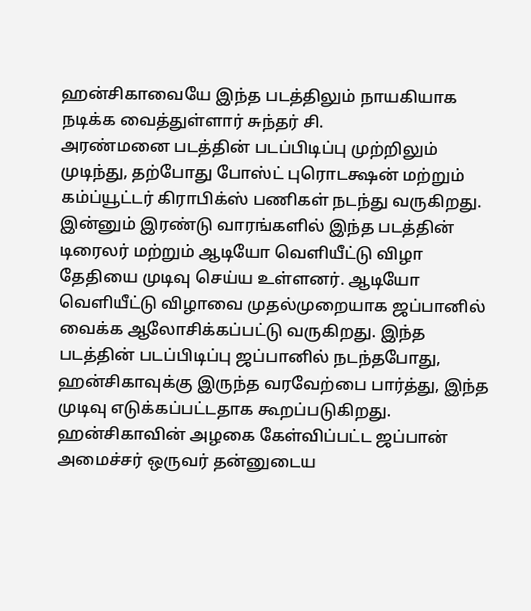ஹன்சிகாவையே இந்த படத்திலும் நாயகியாக நடிக்க வைத்துள்ளார் சுந்தர் சி.
அரண்மனை படத்தின் படப்பிடிப்பு முற்றிலும் முடிந்து, தற்போது போஸ்ட் புரொடக்ஷன் மற்றும் கம்ப்யூட்டர் கிராபிக்ஸ் பணிகள் நடந்து வருகிறது. இன்னும் இரண்டு வாரங்களில் இந்த படத்தின் டிரைலர் மற்றும் ஆடியோ வெளியீட்டு விழா தேதியை முடிவு செய்ய உள்ளனர். ஆடியோ வெளியீட்டு விழாவை முதல்முறையாக ஜப்பானில் வைக்க ஆலோசிக்கப்பட்டு வருகிறது. இந்த படத்தின் படப்பிடிப்பு ஜப்பானில் நடந்தபோது, ஹன்சிகாவுக்கு இருந்த வரவேற்பை பார்த்து, இந்த முடிவு எடுக்கப்பட்டதாக கூறப்படுகிறது. ஹன்சிகாவின் அழகை கேள்விப்பட்ட ஜப்பான் அமைச்சர் ஒருவர் தன்னுடைய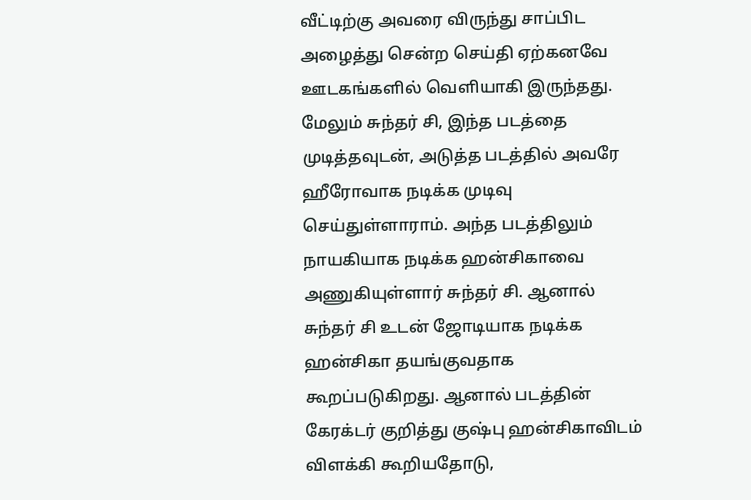வீட்டிற்கு அவரை விருந்து சாப்பிட அழைத்து சென்ற செய்தி ஏற்கனவே ஊடகங்களில் வெளியாகி இருந்தது.
மேலும் சுந்தர் சி, இந்த படத்தை முடித்தவுடன், அடுத்த படத்தில் அவரே ஹீரோவாக நடிக்க முடிவு செய்துள்ளாராம். அந்த படத்திலும் நாயகியாக நடிக்க ஹன்சிகாவை அணுகியுள்ளார் சுந்தர் சி. ஆனால் சுந்தர் சி உடன் ஜோடியாக நடிக்க ஹன்சிகா தயங்குவதாக கூறப்படுகிறது. ஆனால் படத்தின் கேரக்டர் குறித்து குஷ்பு ஹன்சிகாவிடம் விளக்கி கூறியதோடு,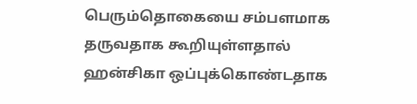பெரும்தொகையை சம்பளமாக தருவதாக கூறியுள்ளதால் ஹன்சிகா ஒப்புக்கொண்டதாக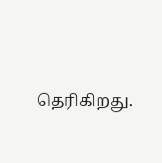தெரிகிறது.